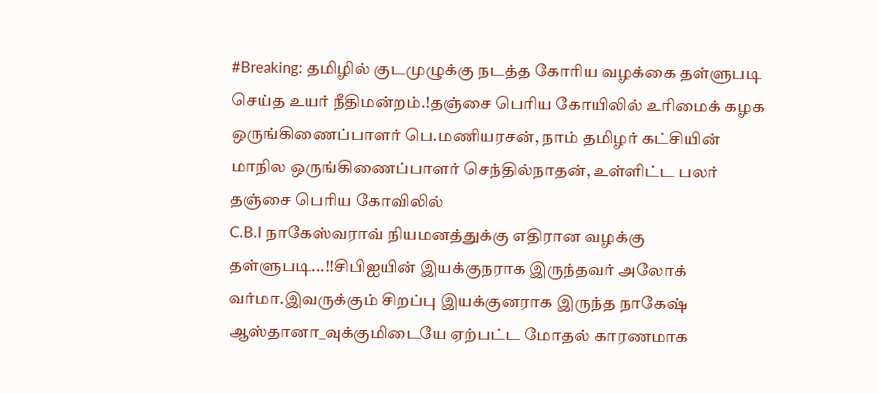#Breaking: தமிழில் குடமுழுக்கு நடத்த கோரிய வழக்கை தள்ளுபடி செய்த உயர் நீதிமன்றம்.!தஞ்சை பெரிய கோயிலில் உரிமைக் கழக ஒருங்கிணைப்பாளர் பெ.மணியரசன், நாம் தமிழர் கட்சியின் மாநில ஒருங்கிணைப்பாளர் செந்தில்நாதன், உள்ளிட்ட பலர் தஞ்சை பெரிய கோவிலில்
C.B.I நாகேஸ்வராவ் நியமனத்துக்கு எதிரான வழக்கு தள்ளுபடி...!!சிபிஐயின் இயக்குநராக இருந்தவர் அலோக் வர்மா.இவருக்கும் சிறப்பு இயக்குனராக இருந்த நாகேஷ் ஆஸ்தானா_வுக்குமிடையே ஏற்பட்ட மோதல் காரணமாக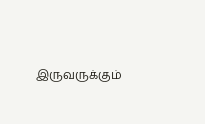இருவருக்கும்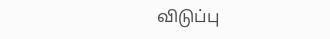விடுப்பு